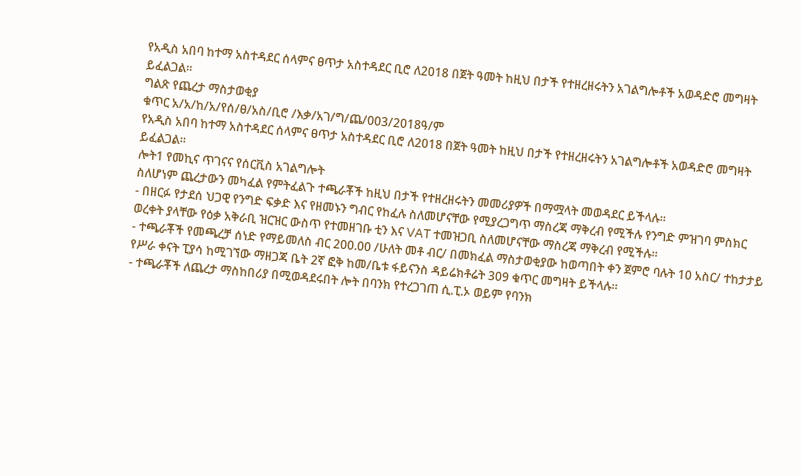የአዲስ አበባ ከተማ አስተዳደር ሰላምና ፀጥታ አስተዳደር ቢሮ ለ2018 በጀት ዓመት ከዚህ በታች የተዘረዘሩትን አገልግሎቶች አወዳድሮ መግዛት ይፈልጋል።
ግልጽ የጨረታ ማስታወቂያ
ቁጥር አ/አ/ከ/አ/የሰ/ፀ/አስ/ቢሮ /እቃ/አገ/ግ/ጨ/003/2018ዓ/ም
የአዲስ አበባ ከተማ አስተዳደር ሰላምና ፀጥታ አስተዳደር ቢሮ ለ2018 በጀት ዓመት ከዚህ በታች የተዘረዘሩትን አገልግሎቶች አወዳድሮ መግዛት ይፈልጋል።
ሎት1 የመኪና ጥገናና የሰርቪስ አገልግሎት
ስለሆነም ጨረታውን መካፈል የምትፈልጉ ተጫራቾች ከዚህ በታች የተዘረዘሩትን መመሪያዎች በማሟላት መወዳደር ይችላሉ።
- በዘርፉ የታደሰ ህጋዊ የንግድ ፍቃድ እና የዘመኑን ግብር የከፈሉ ስለመሆናቸው የሚያረጋግጥ ማስረጃ ማቅረብ የሚችሉ የንግድ ምዝገባ ምስክር ወረቀት ያላቸው የዕቃ አቅራቢ ዝርዝር ውስጥ የተመዘገቡ ቲን እና VAT ተመዝጋቢ ስለመሆናቸው ማስረጃ ማቅረብ የሚችሉ።
- ተጫራቾች የመጫረቻ ሰነድ የማይመለስ ብር 200.00 /ሁለት መቶ ብር/ በመክፈል ማስታወቂያው ከወጣበት ቀን ጀምሮ ባሉት 10 አስር/ ተከታታይ የሥራ ቀናት ፒያሳ ከሚገኘው ማዘጋጃ ቤት 2ኛ ፎቅ ከመ/ቤቱ ፋይናንስ ዳይሬክቶሬት 309 ቁጥር መግዛት ይችላሉ።
- ተጫራቾች ለጨረታ ማስከበሪያ በሚወዳደሩበት ሎት በባንክ የተረጋገጠ ሲ.ፒ.ኦ ወይም የባንክ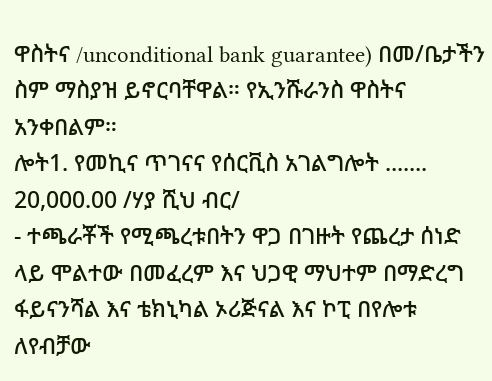ዋስትና /unconditional bank guarantee) በመ/ቤታችን ስም ማስያዝ ይኖርባቸዋል። የኢንሹራንስ ዋስትና አንቀበልም።
ሎት1. የመኪና ጥገናና የሰርቪስ አገልግሎት ....... 20,000.00 /ሃያ ሺህ ብር/
- ተጫራቾች የሚጫረቱበትን ዋጋ በገዙት የጨረታ ሰነድ ላይ ሞልተው በመፈረም እና ህጋዊ ማህተም በማድረግ ፋይናንሻል እና ቴክኒካል ኦሪጅናል እና ኮፒ በየሎቱ ለየብቻው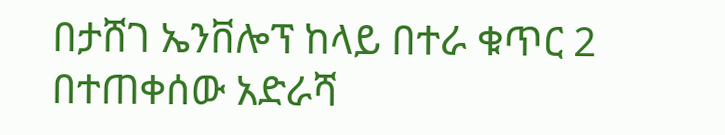በታሸገ ኤንቨሎፕ ከላይ በተራ ቁጥር 2 በተጠቀሰው አድራሻ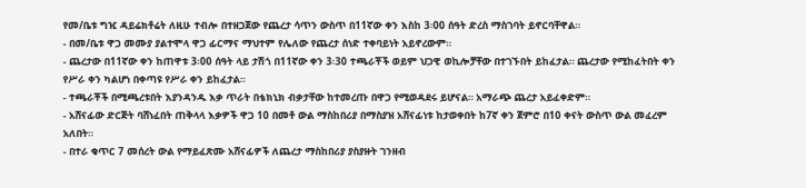የመ/ቤቱ ግዢ ዳይሬክቶሬት ለዚሁ ተብሎ በተዘጋጀው የጨረታ ሳጥን ውስጥ በ11ኛው ቀን እስከ 3፡00 ሰዓት ድረስ ማስገባት ይኖርባቸዋል።
- በመ/ቤቱ ዋጋ መሙያ ያልተሞላ ዋጋ ፊርማና ማህተም የሌለው የጨረታ ሰነድ ተቀባይነት አይኖረውም።
- ጨረታው በ11ኛው ቀን ከጠዋቱ 3፡00 ሰዓት ላይ ታሽጎ በ11ኛው ቀን 3፡30 ተጫራቾች ወይም ህጋዊ ወኪሎቻቸው በተገኙበት ይከፈታል። ጨረታው የሚከፈትበት ቀን የሥራ ቀን ካልሆነ በቀጣዩ የሥራ ቀን ይከፈታል።
- ተጫራቾች በሚጫረቱበት እያንዳንዱ እቃ ጥራት በቴክኒክ ብቃታቸው ከተመረጡ በዋጋ የሚወዳደሩ ይሆናል። አማራጭ ጨረታ አይፈቀድም።
- አሸናፊው ድርጅት ባሸነፈበት ጠቅላላ እቃዎች ዋጋ 10 በመቶ ውል ማስከበሪያ በማስያዝ አሸናፊነቱ ከታወቀበት ከ7ኛ ቀን ጀምሮ በ10 ቀናት ውስጥ ውል መፈረም አለበት።
- በተራ ቁጥር 7 መሰረት ውል የማይፈጽሙ አሸናፊዎች ለጨረታ ማስከበሪያ ያስያዙት ገንዘብ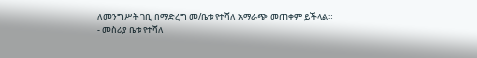ለመንግሥት ገቢ በማድረግ መ/ቤቱ የተሻለ አማራጭ መጠቀም ይችላል።
- መስሪያ ቤቱ የተሻለ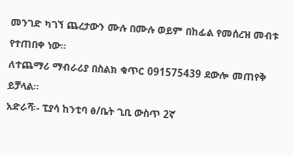መንገድ ካገኘ ጨረታውን ሙሉ በሙሉ ወይም በከፊል የመሰረዝ መብቱ የተጠበቀ ነው።
ለተጨማሪ ማብራሪያ በስልክ ቁጥር 091575439 ደውሎ መጠየቅ ይቻላል።
አድራሻ፡- ፒያሳ ከንቲባ ፅ/ቤት ጊቢ ውስጥ 2ኛ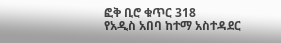ፎቅ ቢሮ ቁጥር 318
የአዲስ አበባ ከተማ አስተዳደር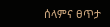ሰላምና ፀጥታ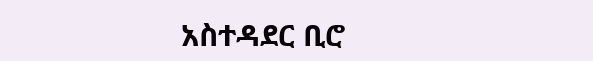አስተዳደር ቢሮ